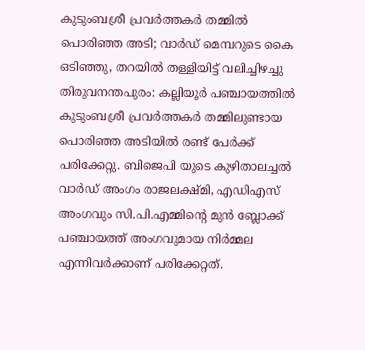കുടുംബശ്രീ പ്രവർത്തകർ തമ്മിൽ പൊരിഞ്ഞ അടി; വാർഡ് മെമ്പറുടെ കൈ ഒടിഞ്ഞു, തറയിൽ തള്ളിയിട്ട് വലിച്ചിഴച്ചു
തിരുവനന്തപുരം: കല്ലിയൂർ പഞ്ചായത്തിൽ കുടുംബശ്രീ പ്രവർത്തകർ തമ്മിലുണ്ടായ പൊരിഞ്ഞ അടിയിൽ രണ്ട് പേർക്ക് പരിക്കേറ്റു. ബിജെപി യുടെ കുഴിതാലച്ചൽ വാർഡ് അംഗം രാജലക്ഷ്മി, എഡിഎസ് അംഗവും സി.പി.എമ്മിന്റെ മുൻ ബ്ലോക്ക് പഞ്ചായത്ത് അംഗവുമായ നിർമ്മല എന്നിവർക്കാണ് പരിക്കേറ്റത്.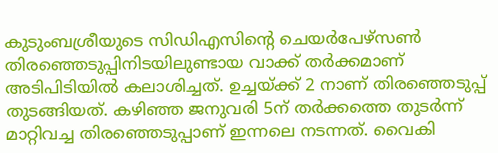കുടുംബശ്രീയുടെ സിഡിഎസിന്റെ ചെയർപേഴ്സൺ തിരഞ്ഞെടുപ്പിനിടയിലുണ്ടായ വാക്ക് തർക്കമാണ് അടിപിടിയിൽ കലാശിച്ചത്. ഉച്ചയ്ക്ക് 2 നാണ് തിരഞ്ഞെടുപ്പ് തുടങ്ങിയത്. കഴിഞ്ഞ ജനുവരി 5ന് തർക്കത്തെ തുടർന്ന് മാറ്റിവച്ച തിരഞ്ഞെടുപ്പാണ് ഇന്നലെ നടന്നത്. വൈകി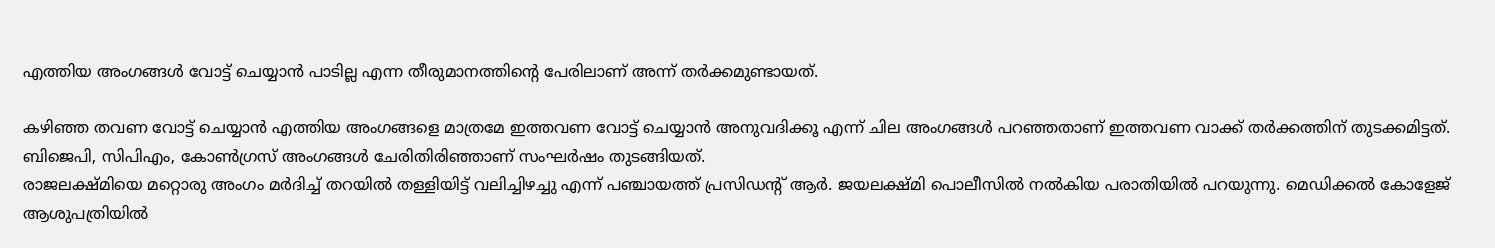എത്തിയ അംഗങ്ങൾ വോട്ട് ചെയ്യാൻ പാടില്ല എന്ന തീരുമാനത്തിന്റെ പേരിലാണ് അന്ന് തർക്കമുണ്ടായത്.

കഴിഞ്ഞ തവണ വോട്ട് ചെയ്യാൻ എത്തിയ അംഗങ്ങളെ മാത്രമേ ഇത്തവണ വോട്ട് ചെയ്യാൻ അനുവദിക്കൂ എന്ന് ചില അംഗങ്ങൾ പറഞ്ഞതാണ് ഇത്തവണ വാക്ക് തർക്കത്തിന് തുടക്കമിട്ടത്. ബിജെപി, സിപിഎം, കോൺഗ്രസ് അംഗങ്ങൾ ചേരിതിരിഞ്ഞാണ് സംഘർഷം തുടങ്ങിയത്.
രാജലക്ഷ്മിയെ മറ്റൊരു അംഗം മർദിച്ച് തറയിൽ തള്ളിയിട്ട് വലിച്ചിഴച്ചു എന്ന് പഞ്ചായത്ത് പ്രസിഡന്റ് ആർ. ജയലക്ഷ്മി പൊലീസിൽ നൽകിയ പരാതിയിൽ പറയുന്നു. മെഡിക്കൽ കോളേജ് ആശുപത്രിയിൽ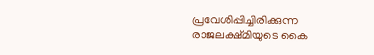പ്രവേശിപ്പിച്ചിരിക്കുന്ന രാജലക്ഷ്മിയുടെ കൈ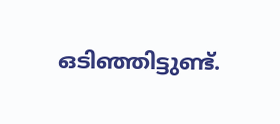ഒടിഞ്ഞിട്ടുണ്ട്.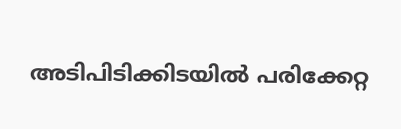അടിപിടിക്കിടയിൽ പരിക്കേറ്റ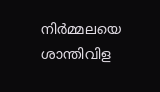നിർമ്മലയെ ശാന്തിവിള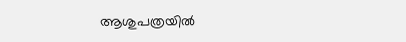ആശുപത്രയിൽ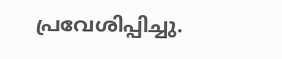പ്രവേശിപ്പിച്ചു.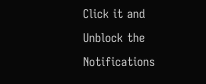Click it and Unblock the Notifications